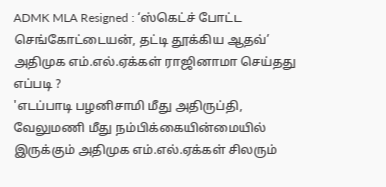ADMK MLA Resigned : ‘ஸ்கெட்ச் போட்ட செங்கோட்டையன், தட்டி தூக்கிய ஆதவ்’ அதிமுக எம்.எல்.ஏக்கள் ராஜினாமா செய்தது எப்படி ?
'எடப்பாடி பழனிசாமி மீது அதிருப்தி, வேலுமணி மீது நம்பிக்கையின்மையில் இருக்கும் அதிமுக எம்.எல்.ஏக்கள் சிலரும்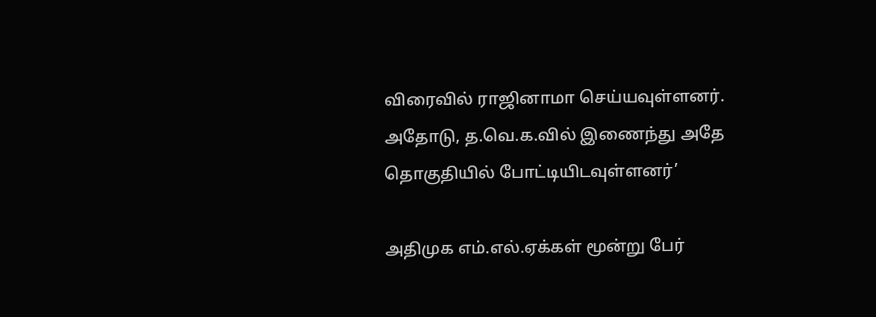விரைவில் ராஜினாமா செய்யவுள்ளனர். அதோடு, த.வெ.க.வில் இணைந்து அதே தொகுதியில் போட்டியிடவுள்ளனர்’

அதிமுக எம்.எல்.ஏக்கள் மூன்று பேர்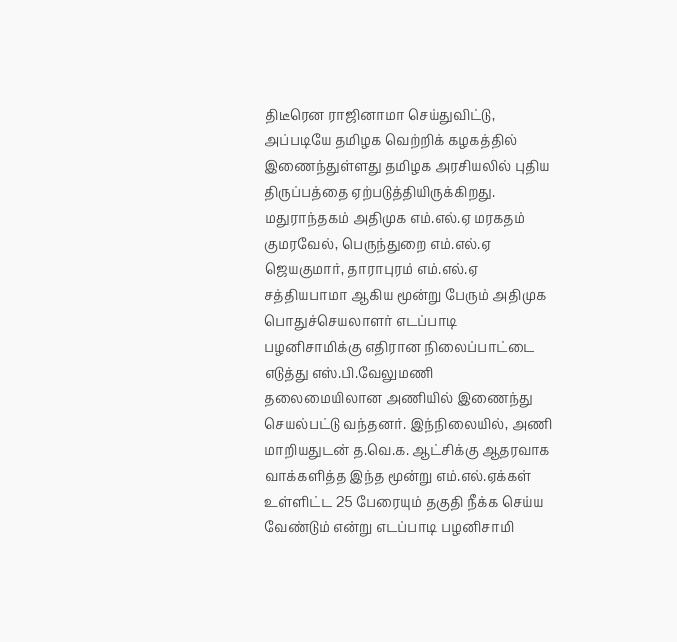திடீரென ராஜினாமா செய்துவிட்டு, அப்படியே தமிழக வெற்றிக் கழகத்தில் இணைந்துள்ளது தமிழக அரசியலில் புதிய திருப்பத்தை ஏற்படுத்தியிருக்கிறது. மதுராந்தகம் அதிமுக எம்.எல்.ஏ மரகதம் குமரவேல், பெருந்துறை எம்.எல்.ஏ ஜெயகுமார், தாராபுரம் எம்.எல்.ஏ சத்தியபாமா ஆகிய மூன்று பேரும் அதிமுக பொதுச்செயலாளர் எடப்பாடி பழனிசாமிக்கு எதிரான நிலைப்பாட்டை எடுத்து எஸ்.பி.வேலுமணி தலைமையிலான அணியில் இணைந்து செயல்பட்டு வந்தனர். இந்நிலையில், அணி மாறியதுடன் த.வெ.க. ஆட்சிக்கு ஆதரவாக வாக்களித்த இந்த மூன்று எம்.எல்.ஏக்கள் உள்ளிட்ட 25 பேரையும் தகுதி நீக்க செய்ய வேண்டும் என்று எடப்பாடி பழனிசாமி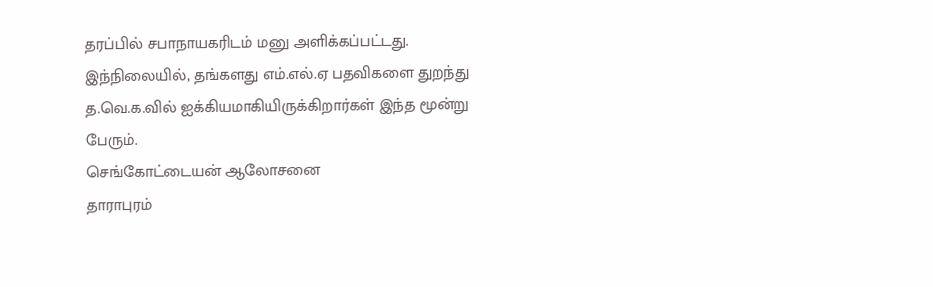தரப்பில் சபாநாயகரிடம் மனு அளிக்கப்பட்டது. இந்நிலையில், தங்களது எம்.எல்.ஏ பதவிகளை துறந்து த.வெ.க.வில் ஐக்கியமாகியிருக்கிறார்கள் இந்த மூன்று பேரும்.
செங்கோட்டையன் ஆலோசனை
தாராபுரம்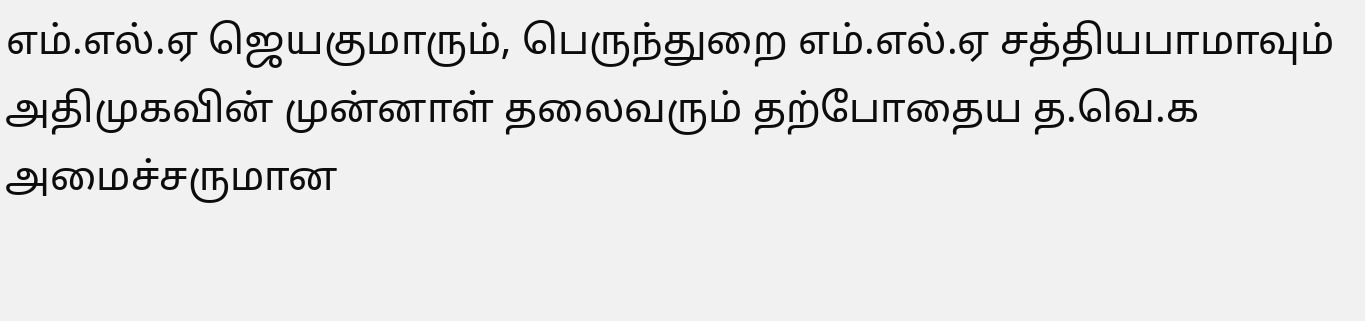எம்.எல்.ஏ ஜெயகுமாரும், பெருந்துறை எம்.எல்.ஏ சத்தியபாமாவும் அதிமுகவின் முன்னாள் தலைவரும் தற்போதைய த.வெ.க அமைச்சருமான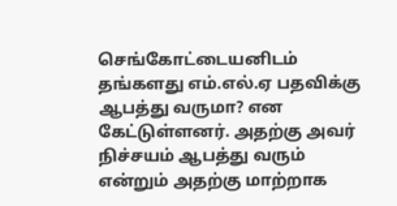செங்கோட்டையனிடம் தங்களது எம்.எல்.ஏ பதவிக்கு ஆபத்து வருமா? என கேட்டுள்ளனர். அதற்கு அவர் நிச்சயம் ஆபத்து வரும் என்றும் அதற்கு மாற்றாக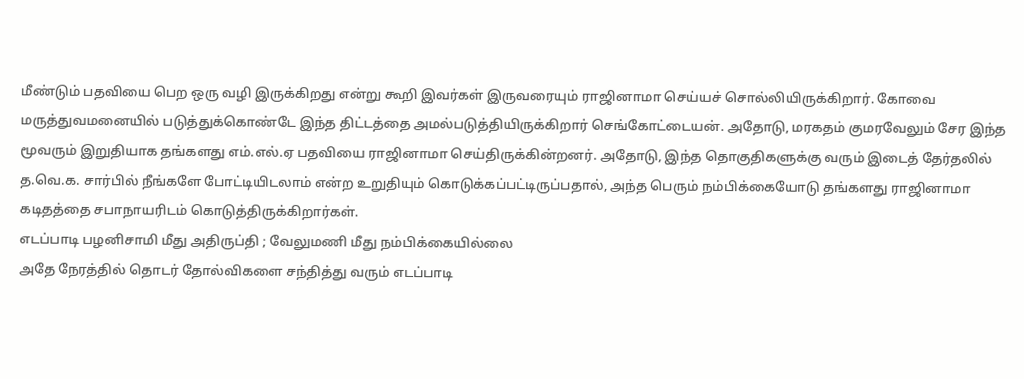மீண்டும் பதவியை பெற ஒரு வழி இருக்கிறது என்று கூறி இவர்கள் இருவரையும் ராஜினாமா செய்யச் சொல்லியிருக்கிறார். கோவை மருத்துவமனையில் படுத்துக்கொண்டே இந்த திட்டத்தை அமல்படுத்தியிருக்கிறார் செங்கோட்டையன். அதோடு, மரகதம் குமரவேலும் சேர இந்த மூவரும் இறுதியாக தங்களது எம்.எல்.ஏ பதவியை ராஜினாமா செய்திருக்கின்றனர். அதோடு, இந்த தொகுதிகளுக்கு வரும் இடைத் தேர்தலில் த.வெ.க. சார்பில் நீங்களே போட்டியிடலாம் என்ற உறுதியும் கொடுக்கப்பட்டிருப்பதால், அந்த பெரும் நம்பிக்கையோடு தங்களது ராஜினாமா கடிதத்தை சபாநாயரிடம் கொடுத்திருக்கிறார்கள்.
எடப்பாடி பழனிசாமி மீது அதிருப்தி ; வேலுமணி மீது நம்பிக்கையில்லை
அதே நேரத்தில் தொடர் தோல்விகளை சந்தித்து வரும் எடப்பாடி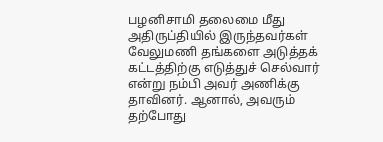பழனிசாமி தலைமை மீது அதிருப்தியில் இருந்தவர்கள் வேலுமணி தங்களை அடுத்தக் கட்டத்திற்கு எடுத்துச் செல்வார் என்று நம்பி அவர் அணிக்கு தாவினர். ஆனால், அவரும் தற்போது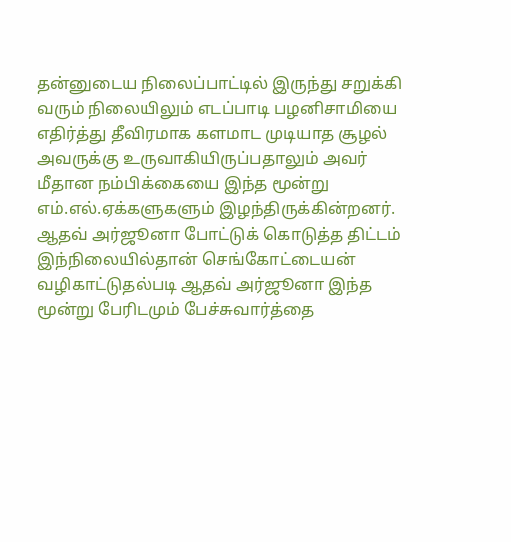தன்னுடைய நிலைப்பாட்டில் இருந்து சறுக்கி வரும் நிலையிலும் எடப்பாடி பழனிசாமியை எதிர்த்து தீவிரமாக களமாட முடியாத சூழல் அவருக்கு உருவாகியிருப்பதாலும் அவர் மீதான நம்பிக்கையை இந்த மூன்று எம்.எல்.ஏக்களுகளும் இழந்திருக்கின்றனர்.
ஆதவ் அர்ஜூனா போட்டுக் கொடுத்த திட்டம்
இந்நிலையில்தான் செங்கோட்டையன் வழிகாட்டுதல்படி ஆதவ் அர்ஜூனா இந்த மூன்று பேரிடமும் பேச்சுவார்த்தை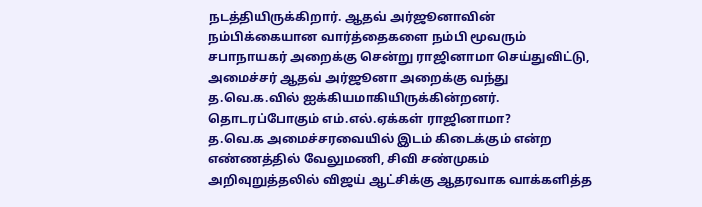நடத்தியிருக்கிறார். ஆதவ் அர்ஜூனாவின் நம்பிக்கையான வார்த்தைகளை நம்பி மூவரும் சபாநாயகர் அறைக்கு சென்று ராஜினாமா செய்துவிட்டு, அமைச்சர் ஆதவ் அர்ஜூனா அறைக்கு வந்து த.வெ.க.வில் ஐக்கியமாகியிருக்கின்றனர்.
தொடரப்போகும் எம்.எல்.ஏக்கள் ராஜினாமா?
த.வெ.க அமைச்சரவையில் இடம் கிடைக்கும் என்ற எண்ணத்தில் வேலுமணி, சிவி சண்முகம் அறிவுறுத்தலில் விஜய் ஆட்சிக்கு ஆதரவாக வாக்களித்த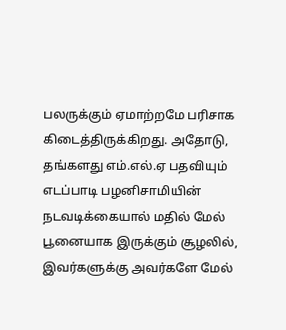பலருக்கும் ஏமாற்றமே பரிசாக கிடைத்திருக்கிறது. அதோடு, தங்களது எம்.எல்.ஏ பதவியும் எடப்பாடி பழனிசாமியின் நடவடிக்கையால் மதில் மேல் பூனையாக இருக்கும் சூழலில், இவர்களுக்கு அவர்களே மேல்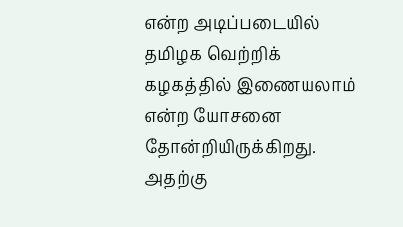என்ற அடிப்படையில் தமிழக வெற்றிக் கழகத்தில் இணையலாம் என்ற யோசனை தோன்றியிருக்கிறது. அதற்கு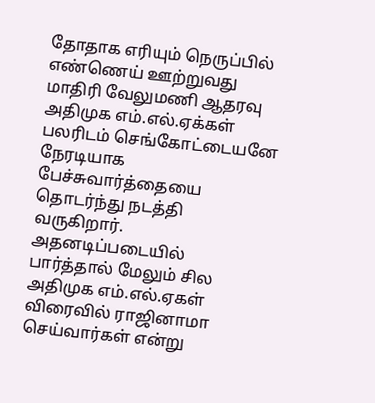தோதாக எரியும் நெருப்பில் எண்ணெய் ஊற்றுவது மாதிரி வேலுமணி ஆதரவு அதிமுக எம்.எல்.ஏக்கள் பலரிடம் செங்கோட்டையனே நேரடியாக பேச்சுவார்த்தையை தொடர்ந்து நடத்தி வருகிறார். அதனடிப்படையில் பார்த்தால் மேலும் சில அதிமுக எம்.எல்.ஏகள் விரைவில் ராஜினாமா செய்வார்கள் என்று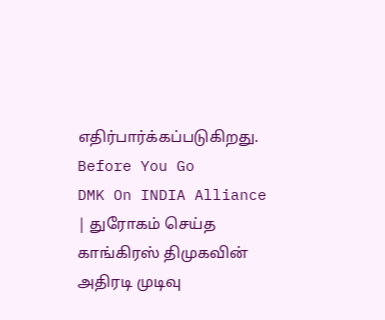எதிர்பார்க்கப்படுகிறது.
Before You Go
DMK On INDIA Alliance | துரோகம் செய்த காங்கிரஸ் திமுகவின் அதிரடி முடிவு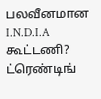பலவீனமான I.N.D.I.A கூட்டணி?
ட்ரெண்டிங்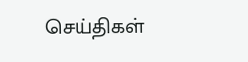செய்திகள்